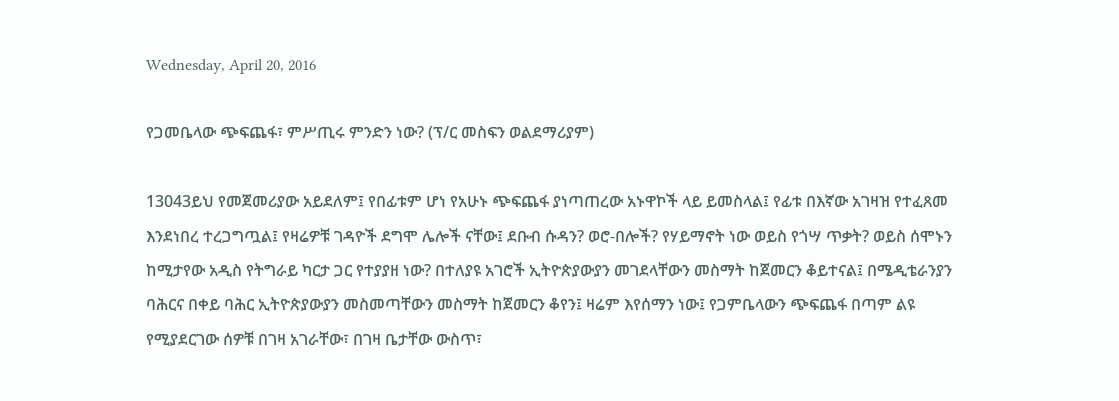Wednesday, April 20, 2016

የጋመቤላው ጭፍጨፋ፣ ምሥጢሩ ምንድን ነው? (ፕ/ር መስፍን ወልደማሪያም)

13043ይህ የመጀመሪያው አይደለም፤ የበፊቱም ሆነ የአሁኑ ጭፍጨፋ ያነጣጠረው አኑዋኮች ላይ ይመስላል፤ የፊቱ በእኛው አገዛዝ የተፈጸመ እንደነበረ ተረጋግጧል፤ የዛሬዎቹ ገዳዮች ደግሞ ሌሎች ናቸው፤ ደቡብ ሱዳን? ወሮ-በሎች? የሃይማኖት ነው ወይስ የጎሣ ጥቃት? ወይስ ሰሞኑን ከሚታየው አዲስ የትግራይ ካርታ ጋር የተያያዘ ነው? በተለያዩ አገሮች ኢትዮጵያውያን መገደላቸውን መስማት ከጀመርን ቆይተናል፤ በሜዲቴራንያን ባሕርና በቀይ ባሕር ኢትዮጵያውያን መስመጣቸውን መስማት ከጀመርን ቆየን፤ ዛሬም እየሰማን ነው፤ የጋምቤላውን ጭፍጨፋ በጣም ልዩ የሚያደርገው ሰዎቹ በገዛ አገራቸው፣ በገዛ ቤታቸው ውስጥ፣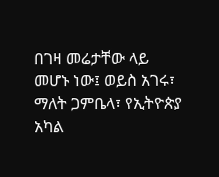በገዛ መሬታቸው ላይ መሆኑ ነው፤ ወይስ አገሩ፣ ማለት ጋምቤላ፣ የኢትዮጵያ አካል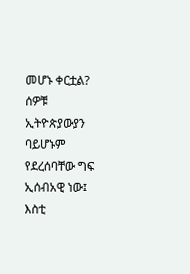መሆኑ ቀርቷል? ሰዎቹ ኢትዮጵያውያን ባይሆኑም የደረሰባቸው ግፍ ኢሰብአዊ ነው፤ እስቲ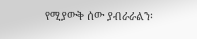የሚያውቅ ሰው ያብራራልን፡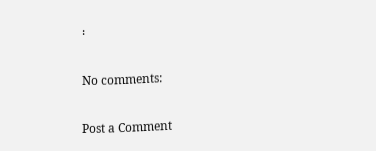፡

No comments:

Post a Comment